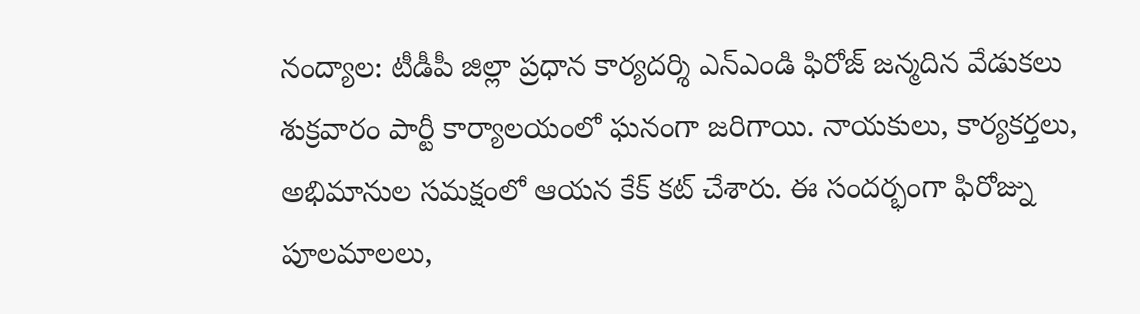నంద్యాల: టీడీపీ జిల్లా ప్రధాన కార్యదర్శి ఎన్ఎండి ఫిరోజ్ జన్మదిన వేడుకలు శుక్రవారం పార్టీ కార్యాలయంలో ఘనంగా జరిగాయి. నాయకులు, కార్యకర్తలు, అభిమానుల సమక్షంలో ఆయన కేక్ కట్ చేశారు. ఈ సందర్భంగా ఫిరోజ్ను పూలమాలలు,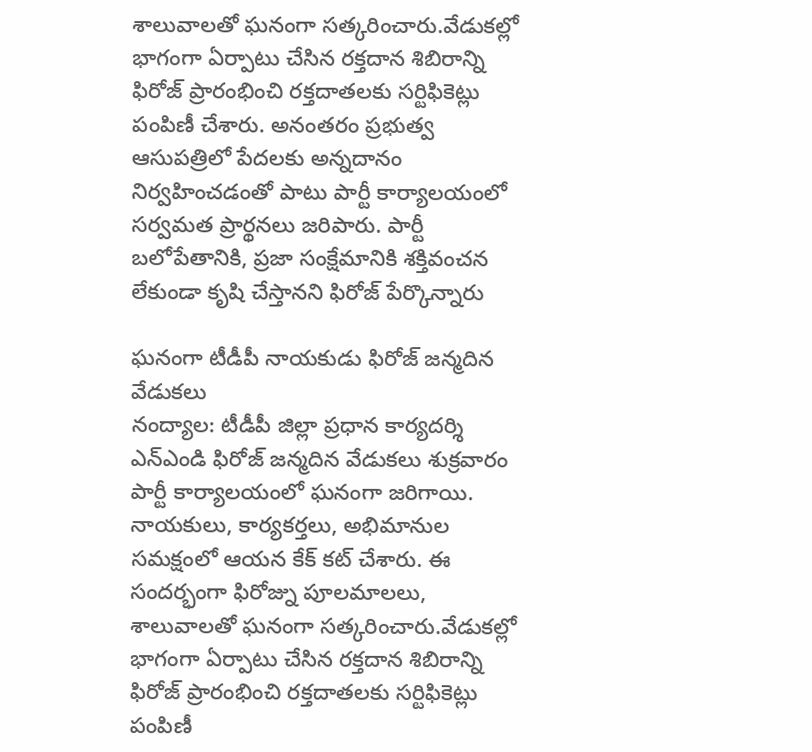శాలువాలతో ఘనంగా సత్కరించారు.వేడుకల్లో భాగంగా ఏర్పాటు చేసిన రక్తదాన శిబిరాన్ని ఫిరోజ్ ప్రారంభించి రక్తదాతలకు సర్టిఫికెట్లు పంపిణీ చేశారు. అనంతరం ప్రభుత్వ ఆసుపత్రిలో పేదలకు అన్నదానం నిర్వహించడంతో పాటు పార్టీ కార్యాలయంలో సర్వమత ప్రార్థనలు జరిపారు. పార్టీ బలోపేతానికి, ప్రజా సంక్షేమానికి శక్తివంచన లేకుండా కృషి చేస్తానని ఫిరోజ్ పేర్కొన్నారు

ఘనంగా టీడీపీ నాయకుడు ఫిరోజ్ జన్మదిన వేడుకలు
నంద్యాల: టీడీపీ జిల్లా ప్రధాన కార్యదర్శి ఎన్ఎండి ఫిరోజ్ జన్మదిన వేడుకలు శుక్రవారం పార్టీ కార్యాలయంలో ఘనంగా జరిగాయి. నాయకులు, కార్యకర్తలు, అభిమానుల సమక్షంలో ఆయన కేక్ కట్ చేశారు. ఈ సందర్భంగా ఫిరోజ్ను పూలమాలలు, శాలువాలతో ఘనంగా సత్కరించారు.వేడుకల్లో భాగంగా ఏర్పాటు చేసిన రక్తదాన శిబిరాన్ని ఫిరోజ్ ప్రారంభించి రక్తదాతలకు సర్టిఫికెట్లు పంపిణీ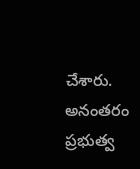చేశారు. అనంతరం ప్రభుత్వ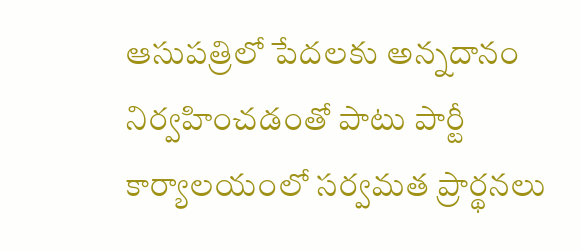ఆసుపత్రిలో పేదలకు అన్నదానం నిర్వహించడంతో పాటు పార్టీ కార్యాలయంలో సర్వమత ప్రార్థనలు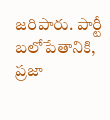జరిపారు. పార్టీ బలోపేతానికి, ప్రజా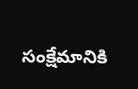సంక్షేమానికి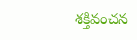శక్తివంచన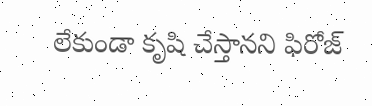లేకుండా కృషి చేస్తానని ఫిరోజ్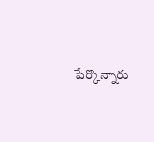పేర్కొన్నారు